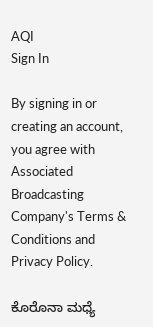AQI
Sign In

By signing in or creating an account, you agree with Associated Broadcasting Company's Terms & Conditions and Privacy Policy.

ಕೊರೊನಾ ಮಧ್ಯೆ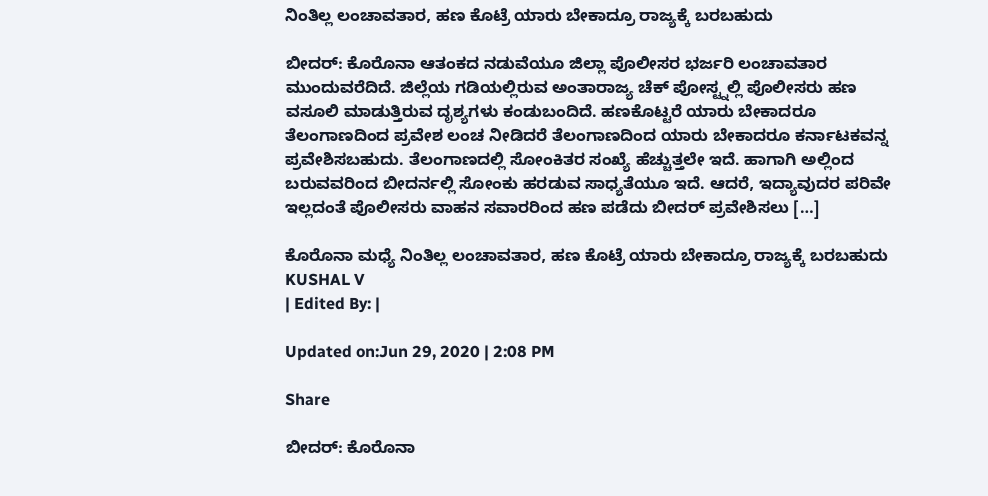ನಿಂತಿಲ್ಲ ಲಂಚಾವತಾರ, ಹಣ ಕೊಟ್ರೆ ಯಾರು ಬೇಕಾದ್ರೂ ರಾಜ್ಯಕ್ಕೆ ಬರಬಹುದು

ಬೀದರ್: ಕೊರೊನಾ ಆತಂಕದ‌ ನಡುವೆಯೂ ಜಿಲ್ಲಾ ಪೊಲೀಸರ ಭರ್ಜರಿ ಲಂಚಾವತಾರ ಮುಂದುವರೆದಿದೆ. ಜಿಲ್ಲೆಯ ಗಡಿಯಲ್ಲಿರುವ ಅಂತಾರಾಜ್ಯ ಚೆಕ್ ಪೋಸ್ಟ್ನಲ್ಲಿ ಪೊಲೀಸರು ಹಣ ವಸೂಲಿ ಮಾಡುತ್ತಿರುವ ದೃಶ್ಯಗಳು ಕಂಡುಬಂದಿದೆ. ಹಣಕೊಟ್ಟರೆ ಯಾರು ಬೇಕಾದರೂ ತೆಲಂಗಾಣದಿಂದ ಪ್ರವೇಶ ಲಂಚ ನೀಡಿದರೆ ತೆಲಂಗಾಣದಿಂದ ಯಾರು ಬೇಕಾದರೂ ಕರ್ನಾಟಕವನ್ನ ಪ್ರವೇಶಿಸಬಹುದು. ತೆಲಂಗಾಣದಲ್ಲಿ ಸೋಂಕಿತರ ಸಂಖ್ಯೆ ಹೆಚ್ಚುತ್ತಲೇ ಇದೆ. ಹಾಗಾಗಿ ಅಲ್ಲಿಂದ ಬರುವವರಿಂದ ಬೀದರ್ನಲ್ಲಿ ಸೋಂಕು ಹರಡುವ ಸಾಧ್ಯತೆಯೂ ಇದೆ. ಆದರೆ, ಇದ್ಯಾವುದರ ಪರಿವೇ ಇಲ್ಲದಂತೆ ಪೊಲೀಸರು ವಾಹನ ಸವಾರರಿಂದ ಹಣ ಪಡೆದು ಬೀದರ್ ಪ್ರವೇಶಿಸಲು […]

ಕೊರೊನಾ ಮಧ್ಯೆ ನಿಂತಿಲ್ಲ ಲಂಚಾವತಾರ, ಹಣ ಕೊಟ್ರೆ ಯಾರು ಬೇಕಾದ್ರೂ ರಾಜ್ಯಕ್ಕೆ ಬರಬಹುದು
KUSHAL V
| Edited By: |

Updated on:Jun 29, 2020 | 2:08 PM

Share

ಬೀದರ್: ಕೊರೊನಾ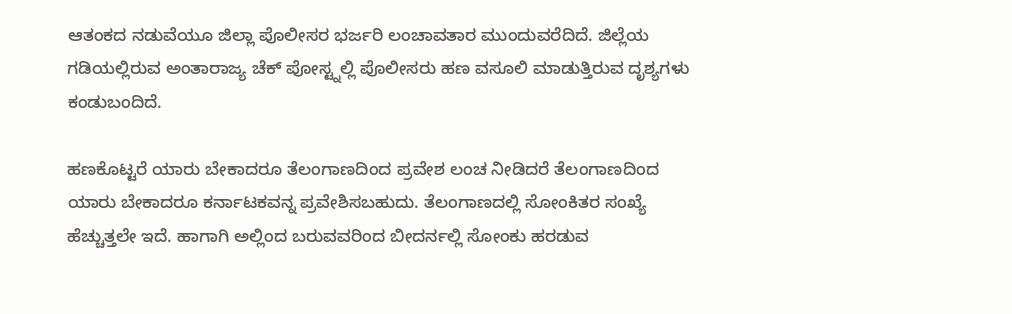ಆತಂಕದ‌ ನಡುವೆಯೂ ಜಿಲ್ಲಾ ಪೊಲೀಸರ ಭರ್ಜರಿ ಲಂಚಾವತಾರ ಮುಂದುವರೆದಿದೆ. ಜಿಲ್ಲೆಯ ಗಡಿಯಲ್ಲಿರುವ ಅಂತಾರಾಜ್ಯ ಚೆಕ್ ಪೋಸ್ಟ್ನಲ್ಲಿ ಪೊಲೀಸರು ಹಣ ವಸೂಲಿ ಮಾಡುತ್ತಿರುವ ದೃಶ್ಯಗಳು ಕಂಡುಬಂದಿದೆ.

ಹಣಕೊಟ್ಟರೆ ಯಾರು ಬೇಕಾದರೂ ತೆಲಂಗಾಣದಿಂದ ಪ್ರವೇಶ ಲಂಚ ನೀಡಿದರೆ ತೆಲಂಗಾಣದಿಂದ ಯಾರು ಬೇಕಾದರೂ ಕರ್ನಾಟಕವನ್ನ ಪ್ರವೇಶಿಸಬಹುದು. ತೆಲಂಗಾಣದಲ್ಲಿ ಸೋಂಕಿತರ ಸಂಖ್ಯೆ ಹೆಚ್ಚುತ್ತಲೇ ಇದೆ. ಹಾಗಾಗಿ ಅಲ್ಲಿಂದ ಬರುವವರಿಂದ ಬೀದರ್ನಲ್ಲಿ ಸೋಂಕು ಹರಡುವ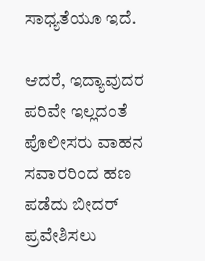ಸಾಧ್ಯತೆಯೂ ಇದೆ.

ಆದರೆ, ಇದ್ಯಾವುದರ ಪರಿವೇ ಇಲ್ಲದಂತೆ ಪೊಲೀಸರು ವಾಹನ ಸವಾರರಿಂದ ಹಣ ಪಡೆದು ಬೀದರ್ ಪ್ರವೇಶಿಸಲು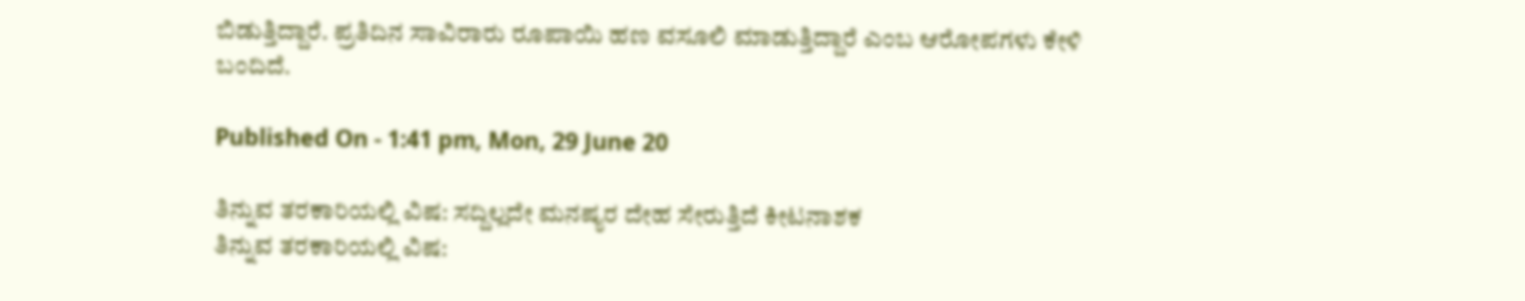ಬಿಡುತ್ತಿದ್ದಾರೆ. ಪ್ರತಿದಿನ ಸಾವಿರಾರು ರೂಪಾಯಿ ಹಣ ವಸೂಲಿ ಮಾಡುತ್ತಿದ್ದಾರೆ ಎಂಬ ಆರೋಪಗಳು ಕೇಳಿ ಬಂದಿದೆ.

Published On - 1:41 pm, Mon, 29 June 20

ತಿನ್ನುವ ತರಕಾರಿಯಲ್ಲಿ ವಿಷ: ಸದ್ದಿಲ್ಲದೇ ಮನಷ್ಯರ ದೇಹ ಸೇರುತ್ತಿದೆ ಕೀಟನಾಶಕ
ತಿನ್ನುವ ತರಕಾರಿಯಲ್ಲಿ ವಿಷ: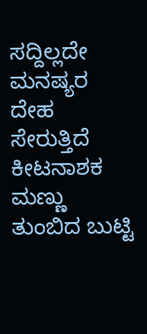ಸದ್ದಿಲ್ಲದೇ ಮನಷ್ಯರ ದೇಹ ಸೇರುತ್ತಿದೆ ಕೀಟನಾಶಕ
ಮಣ್ಣು ತುಂಬಿದ ಬುಟ್ಟಿ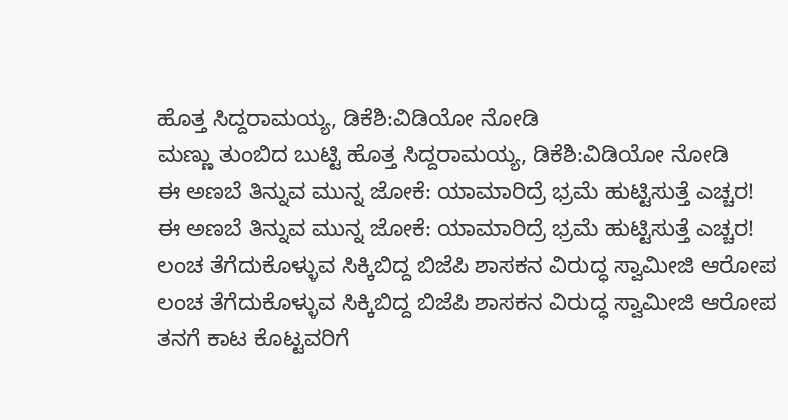ಹೊತ್ತ ಸಿದ್ದರಾಮಯ್ಯ, ಡಿಕೆಶಿ:ವಿಡಿಯೋ ನೋಡಿ
ಮಣ್ಣು ತುಂಬಿದ ಬುಟ್ಟಿ ಹೊತ್ತ ಸಿದ್ದರಾಮಯ್ಯ, ಡಿಕೆಶಿ:ವಿಡಿಯೋ ನೋಡಿ
ಈ ಅಣಬೆ ತಿನ್ನುವ ಮುನ್ನ ಜೋಕೆ: ಯಾಮಾರಿದ್ರೆ ಭ್ರಮೆ ಹುಟ್ಟಿಸುತ್ತೆ ಎಚ್ಚರ!
ಈ ಅಣಬೆ ತಿನ್ನುವ ಮುನ್ನ ಜೋಕೆ: ಯಾಮಾರಿದ್ರೆ ಭ್ರಮೆ ಹುಟ್ಟಿಸುತ್ತೆ ಎಚ್ಚರ!
ಲಂಚ ತೆಗೆದುಕೊಳ್ಳುವ ಸಿಕ್ಕಿಬಿದ್ದ ಬಿಜೆಪಿ ಶಾಸಕನ ವಿರುದ್ಧ ಸ್ವಾಮೀಜಿ ಆರೋಪ
ಲಂಚ ತೆಗೆದುಕೊಳ್ಳುವ ಸಿಕ್ಕಿಬಿದ್ದ ಬಿಜೆಪಿ ಶಾಸಕನ ವಿರುದ್ಧ ಸ್ವಾಮೀಜಿ ಆರೋಪ
ತನಗೆ ಕಾಟ ಕೊಟ್ಟವರಿಗೆ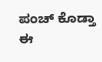ಪಂಚ್ ಕೊಡ್ತಾ ಈ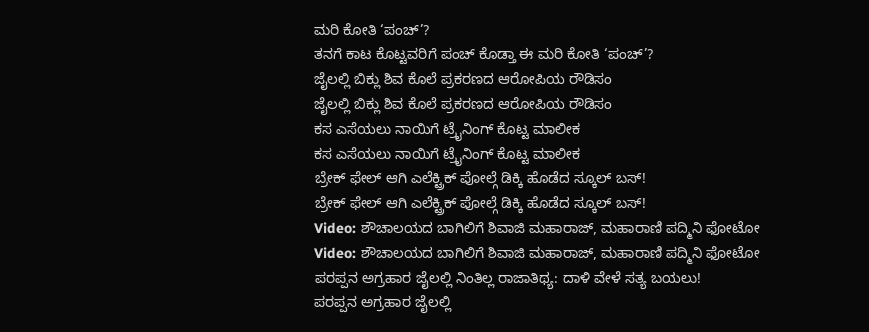ಮರಿ ಕೋತಿ ‘ಪಂಚ್’?
ತನಗೆ ಕಾಟ ಕೊಟ್ಟವರಿಗೆ ಪಂಚ್ ಕೊಡ್ತಾ ಈ ಮರಿ ಕೋತಿ ‘ಪಂಚ್’?
ಜೈಲಲ್ಲಿ ಬಿಕ್ಲು ಶಿವ ಕೊಲೆ ಪ್ರಕರಣದ ಆರೋಪಿಯ ರೌಡಿಸಂ
ಜೈಲಲ್ಲಿ ಬಿಕ್ಲು ಶಿವ ಕೊಲೆ ಪ್ರಕರಣದ ಆರೋಪಿಯ ರೌಡಿಸಂ
ಕಸ ಎಸೆಯಲು ನಾಯಿಗೆ ಟ್ರೈನಿಂಗ್ ಕೊಟ್ಟ ಮಾಲೀಕ
ಕಸ ಎಸೆಯಲು ನಾಯಿಗೆ ಟ್ರೈನಿಂಗ್ ಕೊಟ್ಟ ಮಾಲೀಕ
ಬ್ರೇಕ್ ಫೇಲ್ ಆಗಿ ಎಲೆಕ್ಟ್ರಿಕ್ ಪೋಲ್ಗೆ ಡಿಕ್ಕಿ ಹೊಡೆದ ಸ್ಕೂಲ್ ಬಸ್!
ಬ್ರೇಕ್ ಫೇಲ್ ಆಗಿ ಎಲೆಕ್ಟ್ರಿಕ್ ಪೋಲ್ಗೆ ಡಿಕ್ಕಿ ಹೊಡೆದ ಸ್ಕೂಲ್ ಬಸ್!
Video: ಶೌಚಾಲಯದ ಬಾಗಿಲಿಗೆ ಶಿವಾಜಿ ಮಹಾರಾಜ್, ಮಹಾರಾಣಿ ಪದ್ಮಿನಿ ಫೋಟೋ
Video: ಶೌಚಾಲಯದ ಬಾಗಿಲಿಗೆ ಶಿವಾಜಿ ಮಹಾರಾಜ್, ಮಹಾರಾಣಿ ಪದ್ಮಿನಿ ಫೋಟೋ
ಪರಪ್ಪನ ಅಗ್ರಹಾರ ಜೈಲಲ್ಲಿ ನಿಂತಿಲ್ಲ ರಾಜಾತಿಥ್ಯ: ದಾಳಿ ವೇಳೆ ಸತ್ಯ ಬಯಲು!
ಪರಪ್ಪನ ಅಗ್ರಹಾರ ಜೈಲಲ್ಲಿ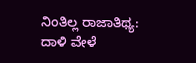ನಿಂತಿಲ್ಲ ರಾಜಾತಿಥ್ಯ: ದಾಳಿ ವೇಳೆ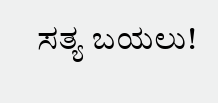ಸತ್ಯ ಬಯಲು!